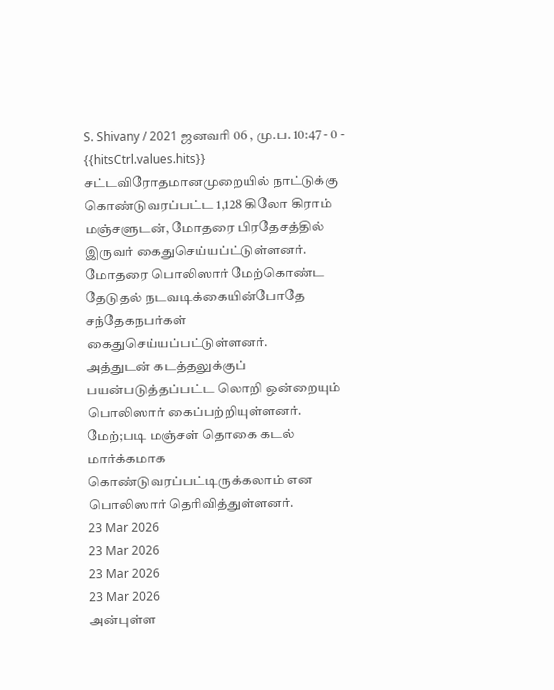S. Shivany / 2021 ஜனவரி 06 , மு.ப. 10:47 - 0 - {{hitsCtrl.values.hits}}
சட்டவிரோதமானமுறையில் நாட்டுக்கு கொண்டுவரப்பட்ட 1,128 கிலோ கிராம் மஞ்சளுடன், மோதரை பிரதேசத்தில் இருவர் கைதுசெய்யப்ட்டுள்ளனர்.
மோதரை பொலிஸார் மேற்கொண்ட தேடுதல் நடவடிக்கையின்போதே சந்தேகநபர்கள் கைதுசெய்யப்பட்டுள்ளனர்.
அத்துடன் கடத்தலுக்குப் பயன்படுத்தப்பட்ட லொறி ஒன்றையும் பொலிஸார் கைப்பற்றியுள்ளனர். மேற்;படி மஞ்சள் தொகை கடல் மார்க்கமாக கொண்டுவரப்பட்டிருக்கலாம் என பொலிஸார் தெரிவித்துள்ளனர்.
23 Mar 2026
23 Mar 2026
23 Mar 2026
23 Mar 2026
அன்புள்ள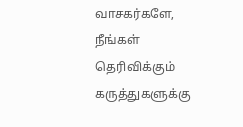வாசகர்களே,
நீங்கள் தெரிவிக்கும் கருத்துகளுக்கு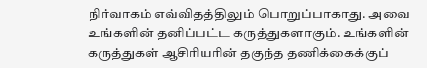நிர்வாகம் எவ்விதத்திலும் பொறுப்பாகாது. அவை உங்களின் தனிப்பட்ட கருத்துகளாகும். உங்களின் கருத்துகள் ஆசிரியரின் தகுந்த தணிக்கைக்குப்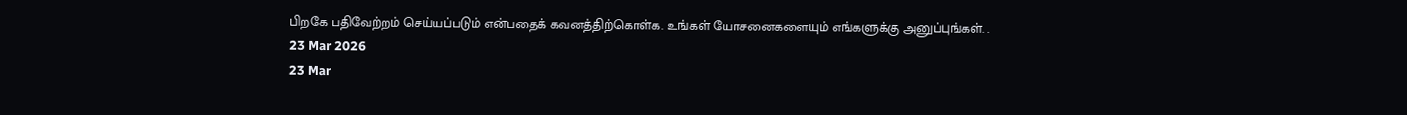பிறகே பதிவேற்றம் செய்யப்படும் என்பதைக் கவனத்திற்கொள்க. உங்கள் யோசனைகளையும் எங்களுக்கு அனுப்புங்கள். .
23 Mar 2026
23 Mar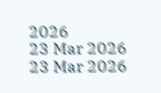2026
23 Mar 2026
23 Mar 2026